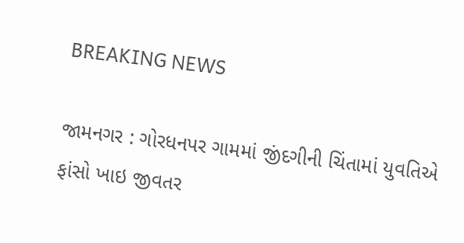BREAKING NEWS

જામનગર : ગોરધનપર ગામમાં જીંદગીની ચિંતામાં યુવતિએ ફાંસો ખાઇ જીવતર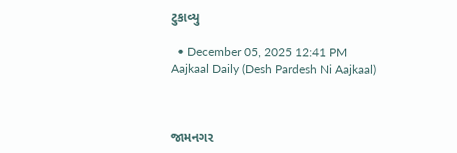ટુકાવ્યુ

  • December 05, 2025 12:41 PM
Aajkaal Daily (Desh Pardesh Ni Aajkaal)



જામનગર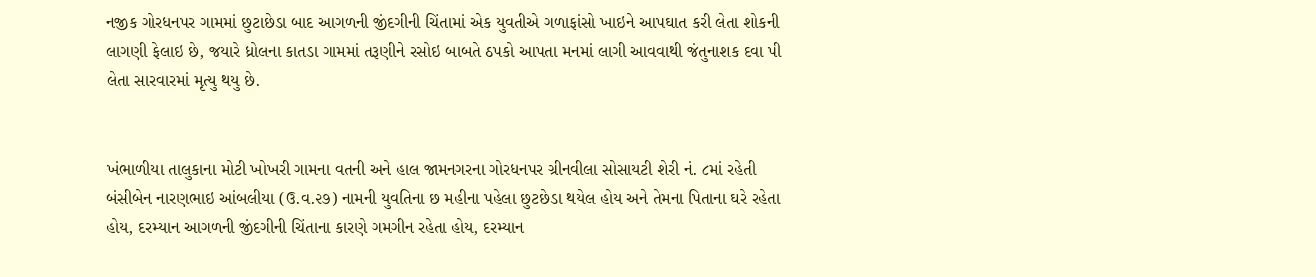નજીક ગોરધનપર ગામમાં છુટાછેડા બાદ આગળની જીંદગીની ચિંતામાં એક યુવતીએ ગળાફાંસો ખાઇને આપઘાત કરી લેતા શોકની લાગણી ફેલાઇ છે, જયારે ધ્રોલના કાતડા ગામમાં તરૂણીને રસોઇ બાબતે ઠપકો આપતા મનમાં લાગી આવવાથી જંતુનાશક દવા પી લેતા સારવારમાં મૃત્યુ થયુ છે.


ખંભાળીયા તાલુકાના મોટી ખોખરી ગામના વતની અને હાલ જામનગરના ગોરધનપર ગ્રીનવીલા સોસાયટી શેરી નં. ૮માં રહેતી બંસીબેન નારણભાઇ આંબલીયા (ઉ.વ.૨૭) નામની યુવતિના છ મહીના પહેલા છુટછેડા થયેલ હોય અને તેમના પિતાના ઘરે રહેતા હોય, દરમ્યાન આગળની જીંદગીની ચિંતાના કારણે ગમગીન રહેતા હોય, દરમ્યાન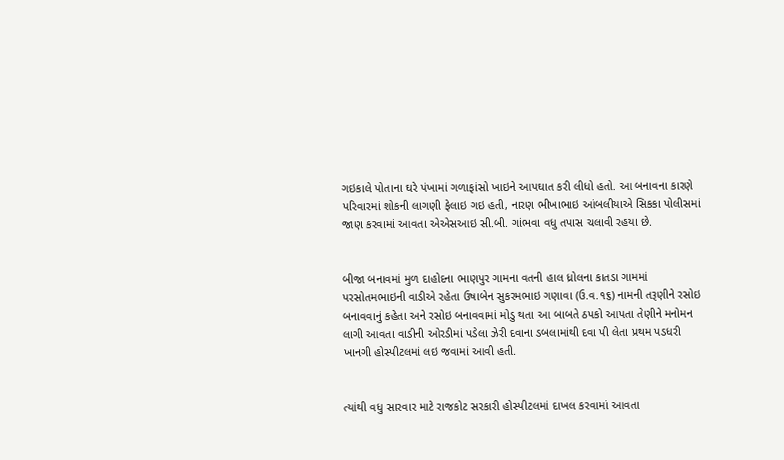ગઇકાલે પોતાના ઘરે પંખામાં ગળાફાંસો ખાઇને આપઘાત કરી લીધો હતો. આ બનાવના કારણે પરિવારમાં શોકની લાગણી ફેલાઇ ગઇ હતી, નારણ ભીખાભાઇ આંબલીયાએ સિકકા પોલીસમાં જાણ કરવામાં આવતા એએસઆઇ સી.બી. ગાંભવા વધુ તપાસ ચલાવી રહયા છે.


બીજા બનાવમાં મુળ દાહોદના ભાણપુર ગામના વતની હાલ ધ્રોલના કાતડા ગામમાં પરસોતમભાઇની વાડીએ રહેતા ઉષાબેન સુકરમભાઇ ગણાવા (ઉ.વ.૧૬) નામની તરૂણીને રસોઇ બનાવવાનું કહેતા અને રસોઇ બનાવવામાં મોડુ થતા આ બાબતે ઠપકો આપતા તેણીને મનોમન લાગી આવતા વાડીની ઓરડીમાં પડેલા ઝેરી દવાના ડબલામાંથી દવા પી લેતા પ્રથમ પડધરી ખાનગી હોસ્પીટલમાં લઇ જવામાં આવી હતી.


ત્યાંથી વધુ સારવાર માટે રાજકોટ સરકારી હોસ્પીટલમાં દાખલ કરવામાં આવતા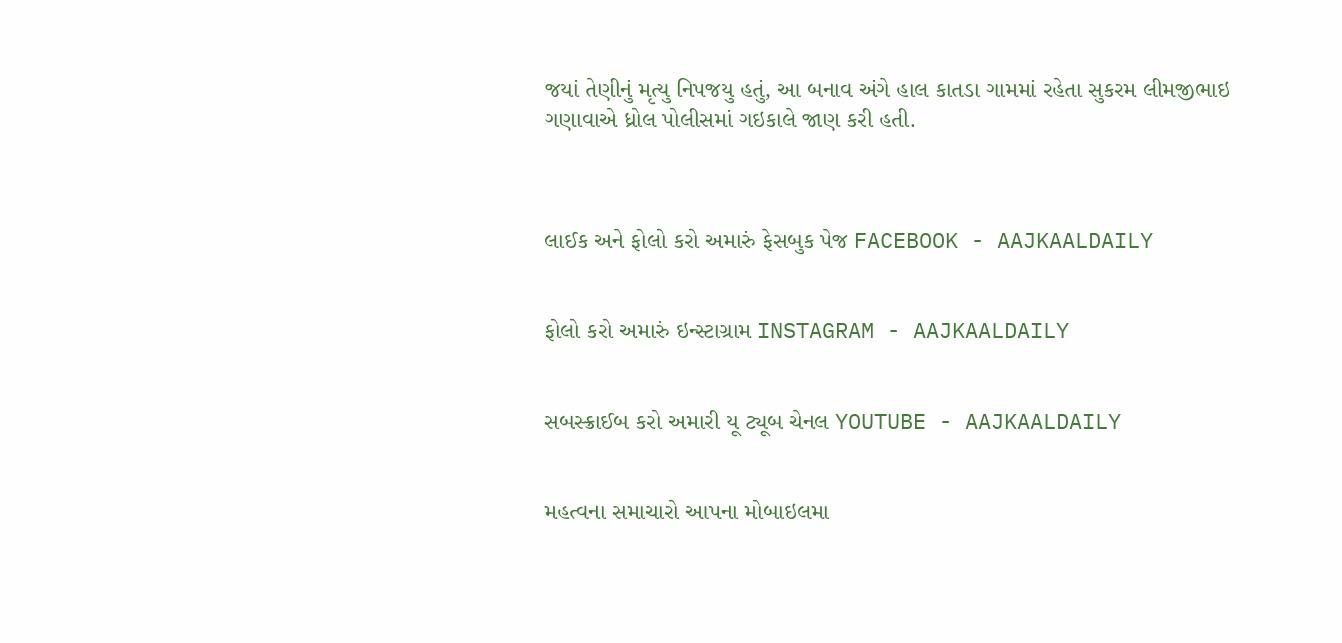જયાં તેણીનું મૃત્યુ નિપજયુ હતું, આ બનાવ અંગે હાલ કાતડા ગામમાં રહેતા સુકરમ લીમજીભાઇ ગણાવાએ ધ્રોલ પોલીસમાં ગઇકાલે જાણ કરી હતી.



લાઈક અને ફોલો કરો અમારું ફેસબુક પેજ FACEBOOK - AAJKAALDAILY


ફોલો કરો અમારું ઇન્સ્ટાગ્રામ INSTAGRAM - AAJKAALDAILY


સબસ્ક્રાઈબ કરો અમારી યૂ ટ્યૂબ ચેનલ YOUTUBE - AAJKAALDAILY


મહત્વના સમાચારો આપના મોબાઇલમા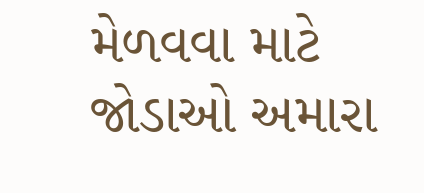મેળવવા માટે જોડાઓ અમારા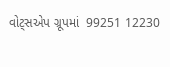વોટ્સએપ ગ્રૂપમાં  99251 12230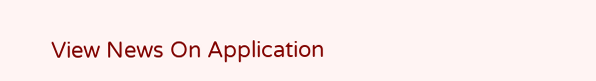View News On Application